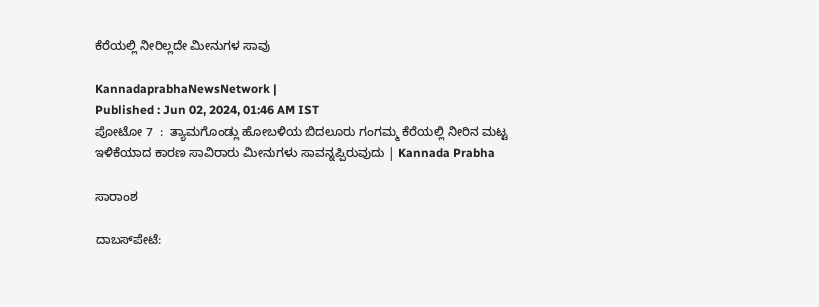ಕೆರೆಯಲ್ಲಿ ನೀರಿಲ್ಲದೇ ಮೀನುಗಳ ಸಾವು

KannadaprabhaNewsNetwork |
Published : Jun 02, 2024, 01:46 AM IST
ಪೋಟೋ 7  :  ತ್ಯಾಮಗೊಂಡ್ಲು ಹೋಬಳಿಯ ಬಿದಲೂರು ಗಂಗಮ್ಮ ಕೆರೆಯಲ್ಲಿ ನೀರಿನ ಮಟ್ಟ ಇಳಿಕೆಯಾದ ಕಾರಣ ಸಾವಿರಾರು ಮೀನುಗಳು ಸಾವನ್ನಪ್ಪಿರುವುದು | Kannada Prabha

ಸಾರಾಂಶ

ದಾಬಸ್‌ಪೇಟೆ: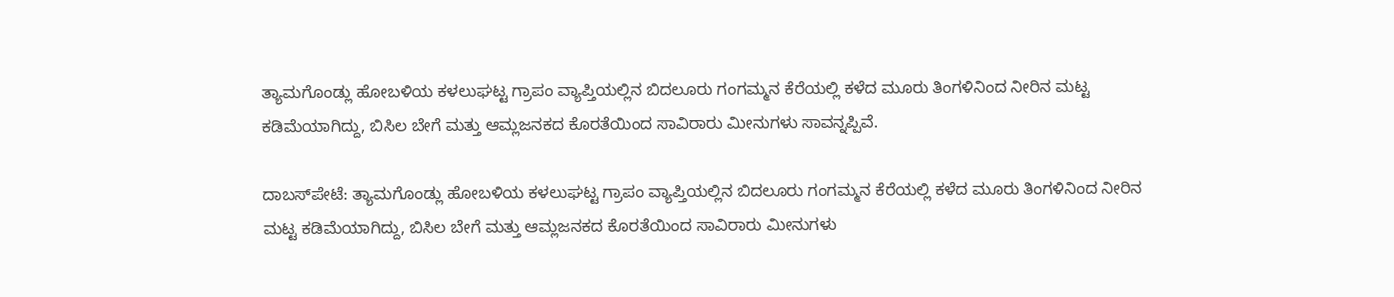ತ್ಯಾಮಗೊಂಡ್ಲು ಹೋಬಳಿಯ ಕಳಲುಘಟ್ಟ ಗ್ರಾಪಂ ವ್ಯಾಪ್ತಿಯಲ್ಲಿನ ಬಿದಲೂರು ಗಂಗಮ್ಮನ ಕೆರೆಯಲ್ಲಿ ಕಳೆದ ಮೂರು ತಿಂಗಳಿನಿಂದ ನೀರಿನ ಮಟ್ಟ ಕಡಿಮೆಯಾಗಿದ್ದು, ಬಿಸಿಲ ಬೇಗೆ ಮತ್ತು ಆಮ್ಲಜನಕದ ಕೊರತೆಯಿಂದ ಸಾವಿರಾರು ಮೀನುಗಳು ಸಾವನ್ನಪ್ಪಿವೆ.

ದಾಬಸ್‌ಪೇಟೆ: ತ್ಯಾಮಗೊಂಡ್ಲು ಹೋಬಳಿಯ ಕಳಲುಘಟ್ಟ ಗ್ರಾಪಂ ವ್ಯಾಪ್ತಿಯಲ್ಲಿನ ಬಿದಲೂರು ಗಂಗಮ್ಮನ ಕೆರೆಯಲ್ಲಿ ಕಳೆದ ಮೂರು ತಿಂಗಳಿನಿಂದ ನೀರಿನ ಮಟ್ಟ ಕಡಿಮೆಯಾಗಿದ್ದು, ಬಿಸಿಲ ಬೇಗೆ ಮತ್ತು ಆಮ್ಲಜನಕದ ಕೊರತೆಯಿಂದ ಸಾವಿರಾರು ಮೀನುಗಳು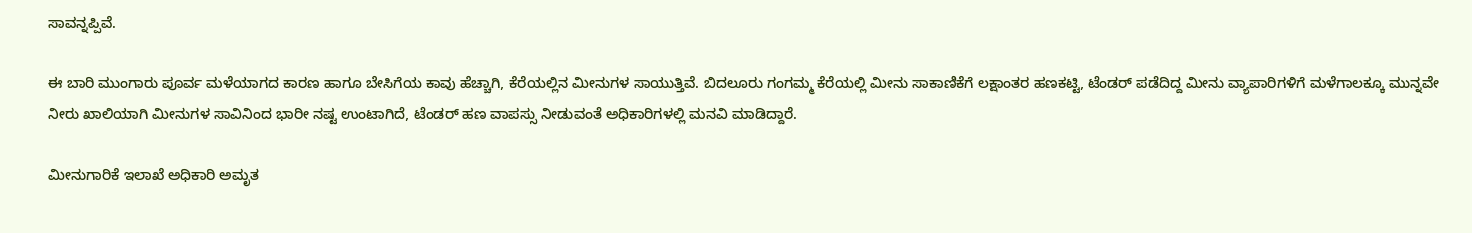ಸಾವನ್ನಪ್ಪಿವೆ.

ಈ ಬಾರಿ ಮುಂಗಾರು ಪೂರ್ವ ಮಳೆಯಾಗದ ಕಾರಣ ಹಾಗೂ ಬೇಸಿಗೆಯ ಕಾವು ಹೆಚ್ಚಾಗಿ, ಕೆರೆಯಲ್ಲಿನ ಮೀನುಗಳ ಸಾಯುತ್ತಿವೆ. ಬಿದಲೂರು ಗಂಗಮ್ಮ ಕೆರೆಯಲ್ಲಿ ಮೀನು ಸಾಕಾಣಿಕೆಗೆ ಲಕ್ಷಾಂತರ ಹಣಕಟ್ಟಿ, ಟೆಂಡರ್ ಪಡೆದಿದ್ದ ಮೀನು ವ್ಯಾಪಾರಿಗಳಿಗೆ ಮಳೆಗಾಲಕ್ಕೂ ಮುನ್ನವೇ ನೀರು ಖಾಲಿಯಾಗಿ ಮೀನುಗಳ ಸಾವಿನಿಂದ ಭಾರೀ ನಷ್ಟ ಉಂಟಾಗಿದೆ, ಟೆಂಡರ್ ಹಣ ವಾಪಸ್ಸು ನೀಡುವಂತೆ ಅಧಿಕಾರಿಗಳಲ್ಲಿ ಮನವಿ ಮಾಡಿದ್ದಾರೆ.

ಮೀನುಗಾರಿಕೆ ಇಲಾಖೆ ಅಧಿಕಾರಿ ಅಮೃತ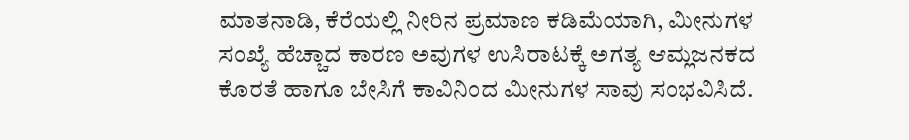ಮಾತನಾಡಿ, ಕೆರೆಯಲ್ಲಿ ನೀರಿನ ಪ್ರಮಾಣ ಕಡಿಮೆಯಾಗಿ, ಮೀನುಗಳ ಸಂಖ್ಯೆ ಹೆಚ್ಚಾದ ಕಾರಣ ಅವುಗಳ ಉಸಿರಾಟಕ್ಕೆ ಅಗತ್ಯ ಆಮ್ಲಜನಕದ ಕೊರತೆ ಹಾಗೂ ಬೇಸಿಗೆ ಕಾವಿನಿಂದ ಮೀನುಗಳ ಸಾವು ಸಂಭವಿಸಿದೆ.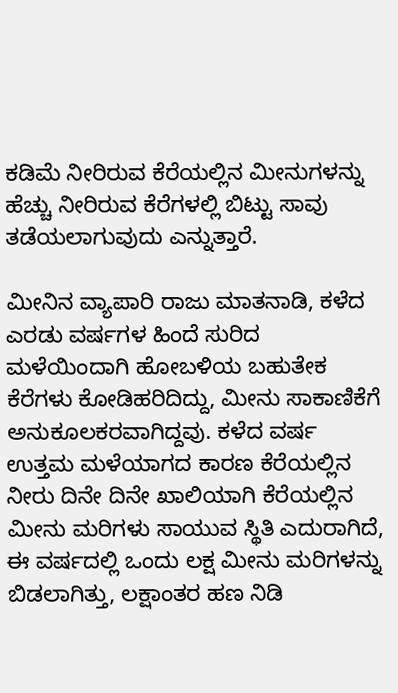ಕಡಿಮೆ ನೀರಿರುವ ಕೆರೆಯಲ್ಲಿನ ಮೀನುಗಳನ್ನು ಹೆಚ್ಚು ನೀರಿರುವ ಕೆರೆಗಳಲ್ಲಿ ಬಿಟ್ಟು ಸಾವು ತಡೆಯಲಾಗುವುದು ಎನ್ನುತ್ತಾರೆ.

ಮೀನಿನ ವ್ಯಾಪಾರಿ ರಾಜು ಮಾತನಾಡಿ, ಕಳೆದ ಎರಡು ವರ್ಷಗಳ ಹಿಂದೆ ಸುರಿದ ಮಳೆಯಿಂದಾಗಿ ಹೋಬಳಿಯ ಬಹುತೇಕ ಕೆರೆಗಳು ಕೋಡಿಹರಿದಿದ್ದು, ಮೀನು ಸಾಕಾಣಿಕೆಗೆ ಅನುಕೂಲಕರವಾಗಿದ್ದವು. ಕಳೆದ ವರ್ಷ ಉತ್ತಮ ಮಳೆಯಾಗದ ಕಾರಣ ಕೆರೆಯಲ್ಲಿನ ನೀರು ದಿನೇ ದಿನೇ ಖಾಲಿಯಾಗಿ ಕೆರೆಯಲ್ಲಿನ ಮೀನು ಮರಿಗಳು ಸಾಯುವ ಸ್ಥಿತಿ ಎದುರಾಗಿದೆ, ಈ ವರ್ಷದಲ್ಲಿ ಒಂದು ಲಕ್ಷ ಮೀನು ಮರಿಗಳನ್ನು ಬಿಡಲಾಗಿತ್ತು, ಲಕ್ಷಾಂತರ ಹಣ ನಿಡಿ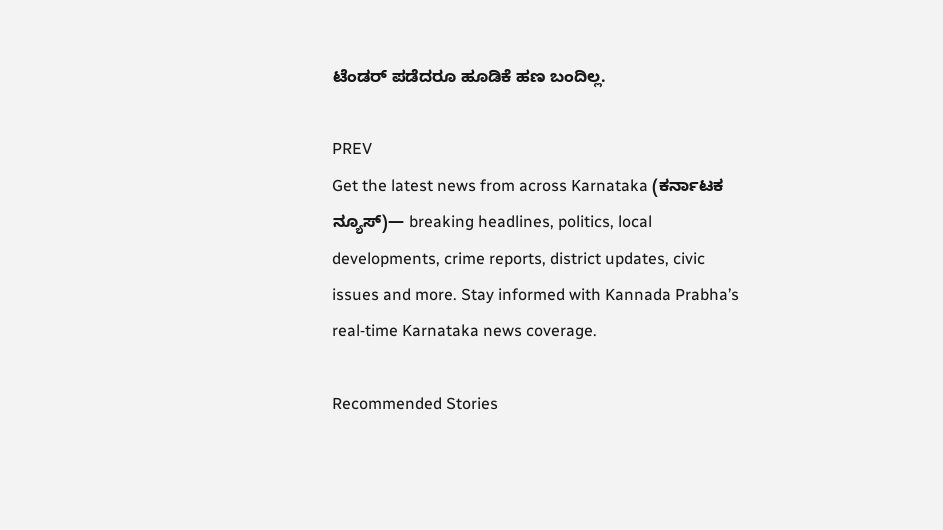ಟೆಂಡರ್ ಪಡೆದರೂ ಹೂಡಿಕೆ ಹಣ ಬಂದಿಲ್ಲ.

PREV
Get the latest news from across Karnataka (ಕರ್ನಾಟಕ ನ್ಯೂಸ್)— breaking headlines, politics, local developments, crime reports, district updates, civic issues and more. Stay informed with Kannada Prabha’s real‑time Karnataka news coverage.

Recommended Stories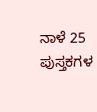ನಾಳೆ 25 ಪುಸ್ತಕಗಳ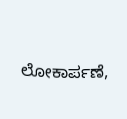ಲೋಕಾರ್ಪಣೆ,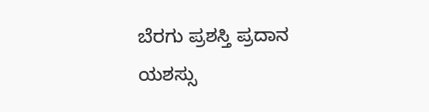ಬೆರಗು ಪ್ರಶಸ್ತಿ ಪ್ರದಾನ
ಯಶಸ್ಸು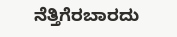ನೆತ್ತಿಗೆರಬಾರದು